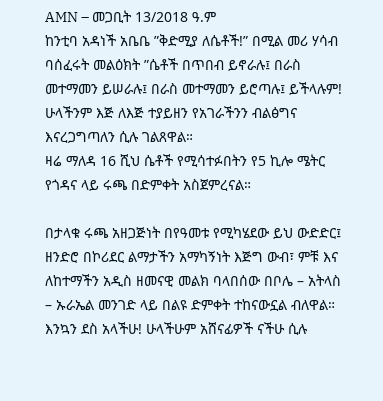AMN – መጋቢት 13/2018 ዓ.ም
ከንቲባ አዳነች አቤቤ ”ቅድሚያ ለሴቶች!” በሚል መሪ ሃሳብ ባሰፈሩት መልዕክት ”ሴቶች በጥበብ ይኖራሉ፤ በራስ መተማመን ይሠራሉ፤ በራስ መተማመን ይሮጣሉ፤ ይችላሉም! ሁላችንም እጅ ለእጅ ተያይዘን የአገራችንን ብልፅግና እናረጋግጣለን ሲሉ ገልጸዋል።
ዛሬ ማለዳ 16 ሺህ ሴቶች የሚሳተፉበትን የ5 ኪሎ ሜትር የጎዳና ላይ ሩጫ በድምቀት አስጀምረናል።

በታላቁ ሩጫ አዘጋጅነት በየዓመቱ የሚካሄደው ይህ ውድድር፤ ዘንድሮ በኮሪደር ልማታችን አማካኝነት እጅግ ውብ፣ ምቹ እና ለከተማችን አዲስ ዘመናዊ መልክ ባላበሰው በቦሌ – አትላስ – ኡራኤል መንገድ ላይ በልዩ ድምቀት ተከናውኗል ብለዋል።
እንኳን ደስ አላችሁ! ሁላችሁም አሸናፊዎች ናችሁ ሲሉ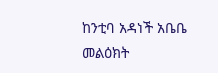ከንቲባ አዳነች አቤቤ መልዕክት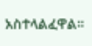አስተላልፈዋል።